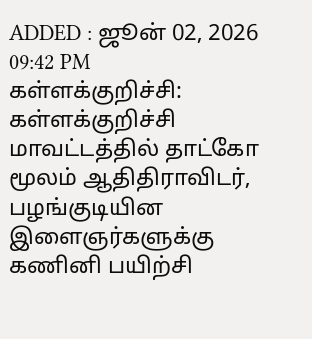ADDED : ஜூன் 02, 2026 09:42 PM
கள்ளக்குறிச்சி: கள்ளக்குறிச்சி மாவட்டத்தில் தாட்கோ மூலம் ஆதிதிராவிடர், பழங்குடியின இளைஞர்களுக்கு கணினி பயிற்சி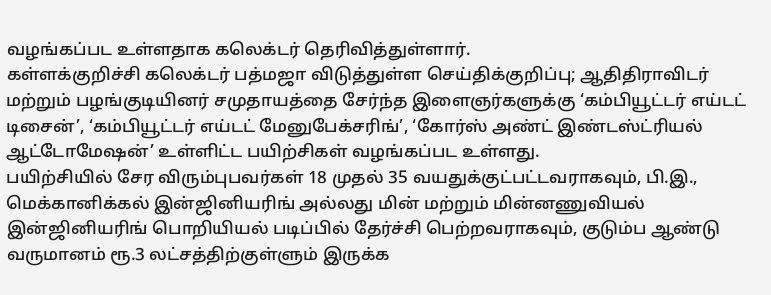வழங்கப்பட உள்ளதாக கலெக்டர் தெரிவித்துள்ளார்.
கள்ளக்குறிச்சி கலெக்டர் பத்மஜா விடுத்துள்ள செய்திக்குறிப்பு; ஆதிதிராவிடர் மற்றும் பழங்குடியினர் சமுதாயத்தை சேர்ந்த இளைஞர்களுக்கு ‘கம்பியூட்டர் எய்டட் டிசைன்’, ‘கம்பியூட்டர் எய்டட் மேனுபேக்சரிங்’, ‘கோர்ஸ் அண்ட் இண்டஸ்ட்ரியல் ஆட்டோமேஷன்’ உள்ளிட்ட பயிற்சிகள் வழங்கப்பட உள்ளது.
பயிற்சியில் சேர விரும்புபவர்கள் 18 முதல் 35 வயதுக்குட்பட்டவராகவும், பி.இ., மெக்கானிக்கல் இன்ஜினியரிங் அல்லது மின் மற்றும் மின்னணுவியல் இன்ஜினியரிங் பொறியியல் படிப்பில் தேர்ச்சி பெற்றவராகவும், குடும்ப ஆண்டு வருமானம் ரூ.3 லட்சத்திற்குள்ளும் இருக்க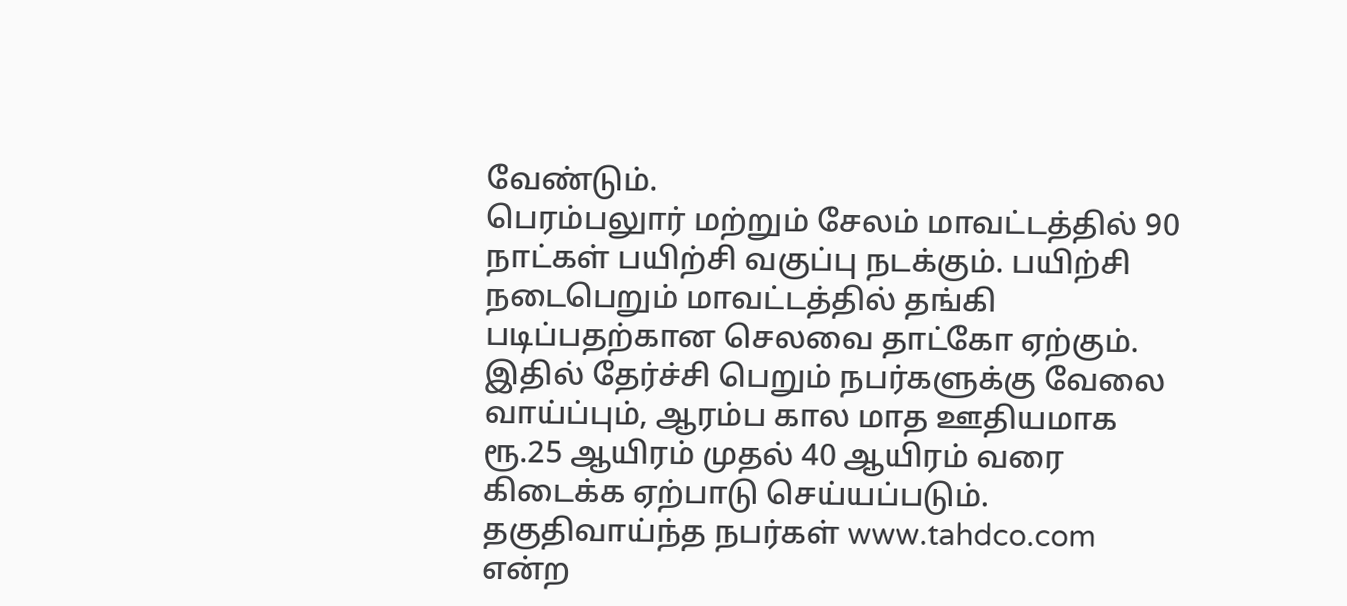வேண்டும்.
பெரம்பலுார் மற்றும் சேலம் மாவட்டத்தில் 90 நாட்கள் பயிற்சி வகுப்பு நடக்கும். பயிற்சி நடைபெறும் மாவட்டத்தில் தங்கி படிப்பதற்கான செலவை தாட்கோ ஏற்கும். இதில் தேர்ச்சி பெறும் நபர்களுக்கு வேலை வாய்ப்பும், ஆரம்ப கால மாத ஊதியமாக ரூ.25 ஆயிரம் முதல் 40 ஆயிரம் வரை கிடைக்க ஏற்பாடு செய்யப்படும்.
தகுதிவாய்ந்த நபர்கள் www.tahdco.com என்ற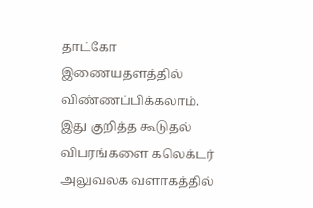தாட்கோ இணையதளத்தில் விண்ணப்பிக்கலாம். இது குறித்த கூடுதல் விபரங்களை கலெக்டர் அலுவலக வளாகத்தில்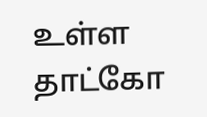உள்ள தாட்கோ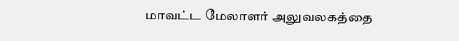மாவட்ட மேலாளர் அலுவலகத்தை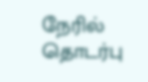நேரில் தொடர்பு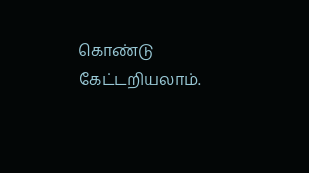கொண்டு கேட்டறியலாம்.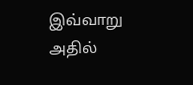இவ்வாறு அதில்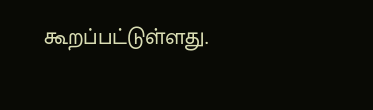கூறப்பட்டுள்ளது.